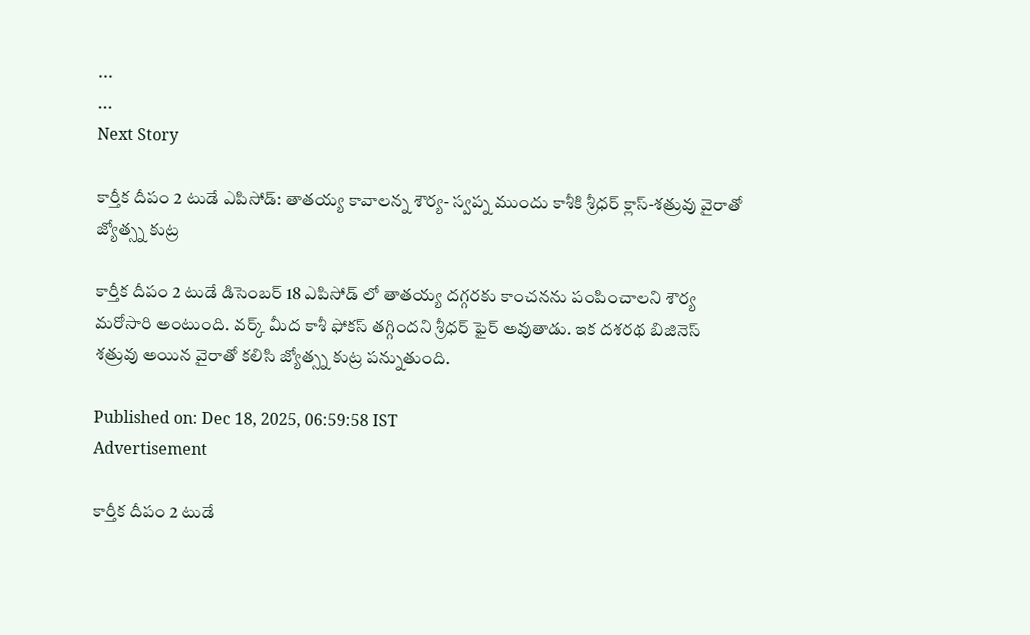...
...
Next Story

కార్తీక దీపం 2 టుడే ఎపిసోడ్: తాతయ్య కావాలన్న శౌర్య- స్వ‌ప్న ముందు కాశీకి శ్రీధ‌ర్ క్లాస్-శ‌త్రువు వైరాతో జ్యోత్స్న కుట్ర

కార్తీక దీపం 2 టుడే డిసెంబర్ 18 ఎపిసోడ్ లో తాతయ్య దగ్గరకు కాంచనను పంపించాలని శౌర్య మరోసారి అంటుంది. వర్క్ మీద కాశీ ఫోకస్ తగ్గిందని శ్రీధర్ ఫైర్ అవుతాడు. ఇక దశరథ బిజినెస్ శత్రువు అయిన వైరాతో కలిసి జ్యోత్స్న కుట్ర పన్నుతుంది.

Published on: Dec 18, 2025, 06:59:58 IST
Advertisement

కార్తీక దీపం 2 టుడే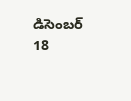డిసెంబర్ 18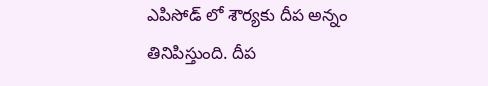ఎపిసోడ్ లో శౌర్యకు దీప అన్నం తినిపిస్తుంది. దీప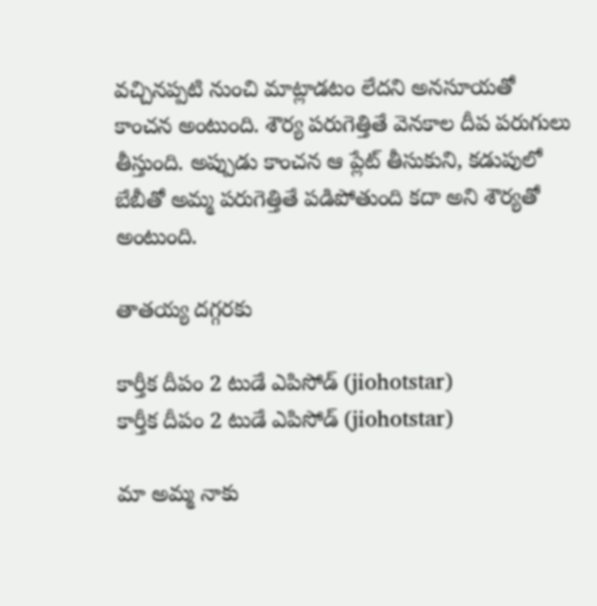వచ్చినప్పటి నుంచి మాట్లాడటం లేదని అనసూయతో కాంచన అంటుంది. శౌర్య పరుగెత్తితే వెనకాల దీప పరుగులు తీస్తుంది. అప్పుడు కాంచన ఆ ప్లేట్ తీసుకుని, కడుపులో బేబీతో అమ్మ పరుగెత్తితే పడిపోతుంది కదా అని శౌర్యతో అంటుంది.

తాతయ్య దగ్గరకు

కార్తీక దీపం 2 టుడే ఎపిసోడ్ (jiohotstar)
కార్తీక దీపం 2 టుడే ఎపిసోడ్ (jiohotstar)

మా అమ్మ నాకు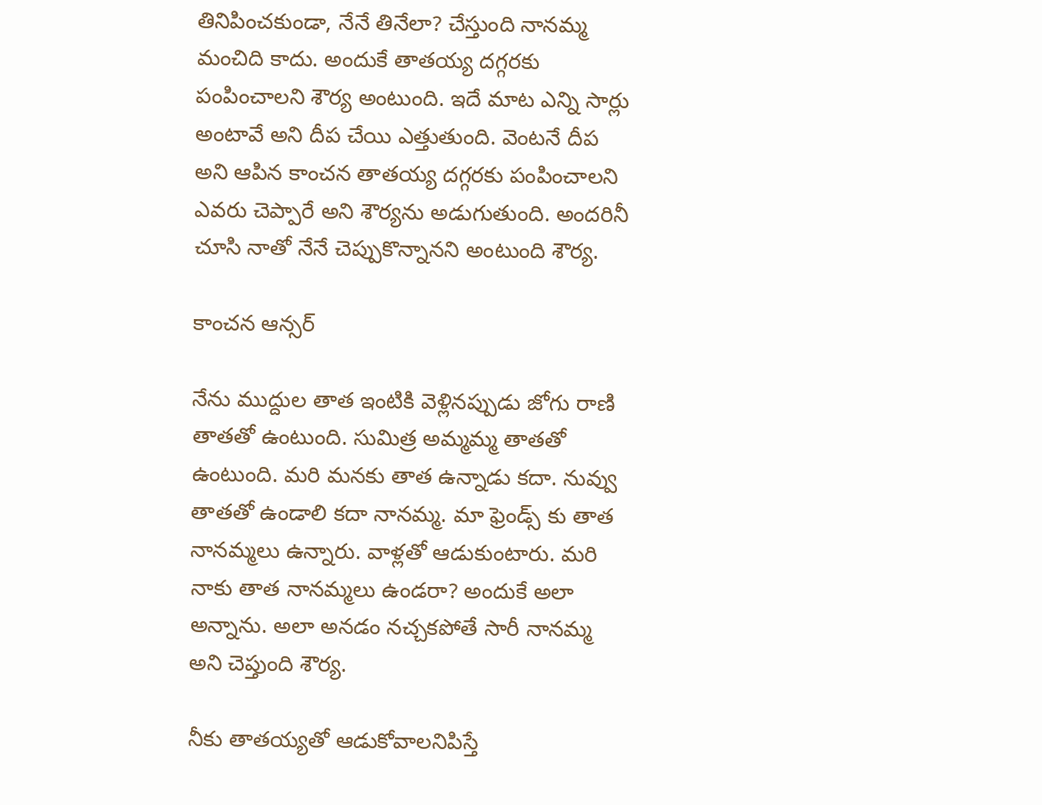తినిపించకుండా, నేనే తినేలా? చేస్తుంది నానమ్మ మంచిది కాదు. అందుకే తాతయ్య దగ్గరకు పంపించాలని శౌర్య అంటుంది. ఇదే మాట ఎన్ని సార్లు అంటావే అని దీప చేయి ఎత్తుతుంది. వెంటనే దీప అని ఆపిన కాంచన తాతయ్య దగ్గరకు పంపించాలని ఎవరు చెప్పారే అని శౌర్యను అడుగుతుంది. అందరినీ చూసి నాతో నేనే చెప్పుకొన్నానని అంటుంది శౌర్య.

కాంచన ఆన్సర్

నేను ముద్దుల తాత ఇంటికి వెళ్లినప్పుడు జోగు రాణి తాతతో ఉంటుంది. సుమిత్ర అమ్మమ్మ తాతతో ఉంటుంది. మరి మనకు తాత ఉన్నాడు కదా. నువ్వు తాతతో ఉండాలి కదా నానమ్మ. మా ఫ్రెండ్స్ కు తాత నానమ్మలు ఉన్నారు. వాళ్లతో ఆడుకుంటారు. మరి నాకు తాత నానమ్మలు ఉండరా? అందుకే అలా అన్నాను. అలా అనడం నచ్చకపోతే సారీ నానమ్మ అని చెప్తుంది శౌర్య.

నీకు తాతయ్యతో ఆడుకోవాలనిపిస్తే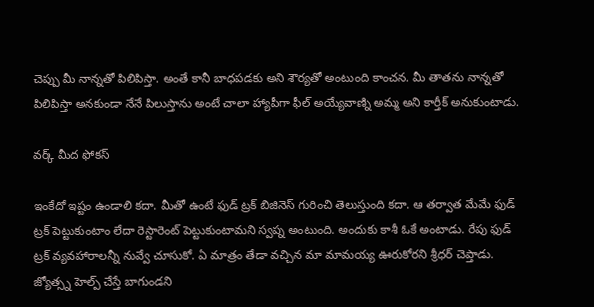చెప్పు మీ నాన్నతో పిలిపిస్తా. అంతే కానీ బాధపడకు అని శౌర్యతో అంటుంది కాంచన. మీ తాతను నాన్నతో పిలిపిస్తా అనకుండా నేనే పిలుస్తాను అంటే చాలా హ్యాపీగా ఫీల్ అయ్యేవాణ్ని అమ్మ అని కార్తీక్ అనుకుంటాడు.

వర్క్ మీద ఫోకస్

ఇంకేదో ఇష్టం ఉండాలి కదా. మీతో ఉంటే ఫుడ్ ట్రక్ బిజినెస్ గురించి తెలుస్తుంది కదా. ఆ తర్వాత మేమే ఫుడ్ ట్రక్ పెట్టుకుంటాం లేదా రెస్టారెంట్ పెట్టుకుంటామని స్వప్న అంటుంది. అందుకు కాశీ ఓకే అంటాడు. రేపు ఫుడ్ ట్రక్ వ్యవహారాలన్నీ నువ్వే చూసుకో. ఏ మాత్రం తేడా వచ్చిన మా మామయ్య ఊరుకోరని శ్రీధర్ చెప్తాడు. జ్యోత్స్న హెల్ప్ చేస్తే బాగుండని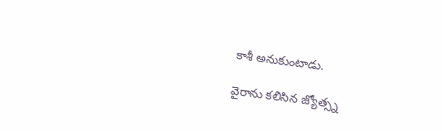కాశీ అనుకుంటాడు.

వైరాను కలిసిన జ్యోత్స్న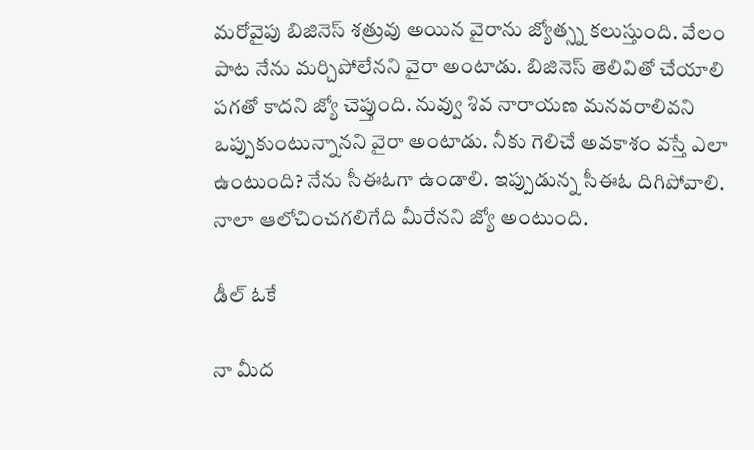మరోవైపు బిజినెస్ శత్రువు అయిన వైరాను జ్యోత్స్న కలుస్తుంది. వేలం పాట నేను మర్చిపోలేనని వైరా అంటాడు. బిజినెస్ తెలివితో చేయాలి పగతో కాదని జ్యో చెప్తుంది. నువ్వు శివ నారాయణ మనవరాలివని ఒప్పుకుంటున్నానని వైరా అంటాడు. నీకు గెలిచే అవకాశం వస్తే ఎలా ఉంటుంది? నేను సీఈఓగా ఉండాలి. ఇప్పుడున్న సీఈఓ దిగిపోవాలి. నాలా ఆలోచించగలిగేది మీరేనని జ్యో అంటుంది.

డీల్ ఓకే

నా మీద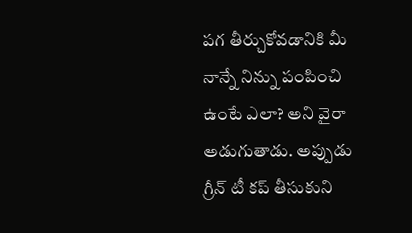పగ తీర్చుకోవడానికి మీ నాన్నే నిన్ను పంపించి ఉంటే ఎలా? అని వైరా అడుగుతాడు. అప్పుడు గ్రీన్ టీ కప్ తీసుకుని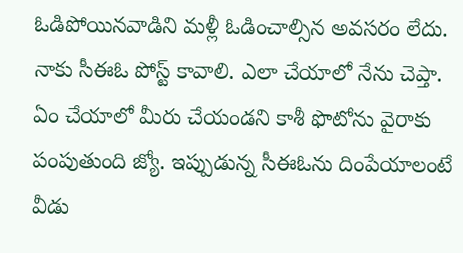ఓడిపోయినవాడిని మళ్లీ ఓడించాల్సిన అవసరం లేదు. నాకు సీఈఓ పోస్ట్ కావాలి. ఎలా చేయాలో నేను చెప్తా. ఏం చేయాలో మీరు చేయండని కాశీ ఫొటోను వైరాకు పంపుతుంది జ్యో. ఇప్పుడున్న సీఈఓను దింపేయాలంటే వీడు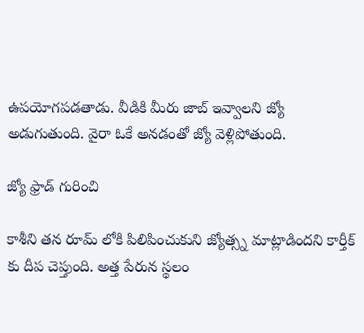ఉపయోగపడతాడు. వీడికి మీరు జాబ్ ఇవ్వాలని జ్యో అడుగుతుంది. వైరా ఓకే అనడంతో జ్యో వెళ్లిపోతుంది.

జ్యో ఫ్రాడ్ గురించి

కాశీని తన రూమ్ లోకి పిలిపించుకుని జ్యోత్స్న మాట్లాడిందని కార్తీక్ కు దీప చెప్తుంది. అత్త పేరున స్థలం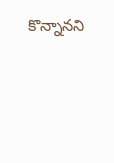కొన్నానని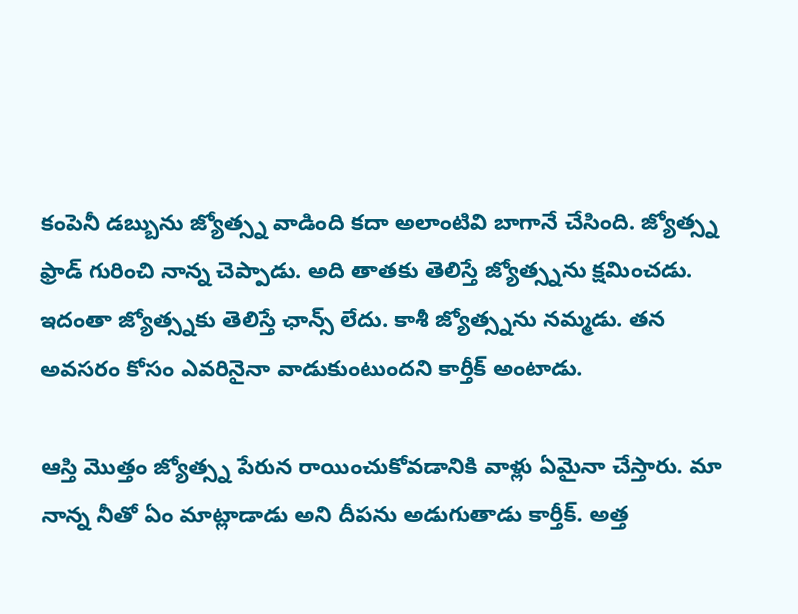కంపెనీ డబ్బును జ్యోత్స్న వాడింది కదా అలాంటివి బాగానే చేసింది. జ్యోత్స్న ఫ్రాడ్ గురించి నాన్న చెప్పాడు. అది తాతకు తెలిస్తే జ్యోత్స్నను క్షమించడు. ఇదంతా జ్యోత్స్నకు తెలిస్తే ఛాన్స్ లేదు. కాశీ జ్యోత్స్నను నమ్మడు. తన అవసరం కోసం ఎవరినైనా వాడుకుంటుందని కార్తీక్ అంటాడు.

ఆస్తి మొత్తం జ్యోత్స్న పేరున రాయించుకోవడానికి వాళ్లు ఏమైనా చేస్తారు. మా నాన్న నీతో ఏం మాట్లాడాడు అని దీపను అడుగుతాడు కార్తీక్. అత్త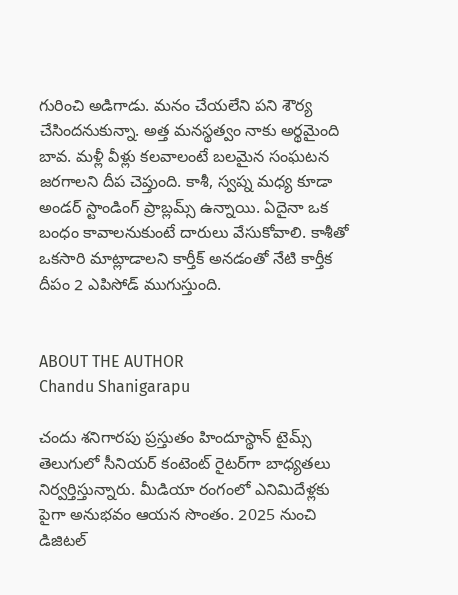గురించి అడిగాడు. మనం చేయలేని పని శౌర్య చేసిందనుకున్నా. అత్త మనస్థత్వం నాకు అర్థమైంది బావ. మళ్లీ వీళ్లు కలవాలంటే బలమైన సంఘటన జరగాలని దీప చెప్తుంది. కాశీ, స్వప్న మధ్య కూడా అండర్ స్టాండింగ్ ప్రాబ్లమ్స్ ఉన్నాయి. ఏదైనా ఒక బంధం కావాలనుకుంటే దారులు వేసుకోవాలి. కాశీతో ఒకసారి మాట్లాడాలని కార్తీక్ అనడంతో నేటి కార్తీక దీపం 2 ఎపిసోడ్ ముగుస్తుంది.


ABOUT THE AUTHOR
Chandu Shanigarapu

చందు శనిగారపు ప్రస్తుతం హిందూస్థాన్ టైమ్స్ తెలుగులో సీనియర్ కంటెంట్ రైట‌ర్‌గా బాధ్యతలు నిర్వర్తిస్తున్నారు. మీడియా రంగంలో ఎనిమిదేళ్లకు పైగా అనుభవం ఆయన సొంతం. 2025 నుంచి డిజిటల్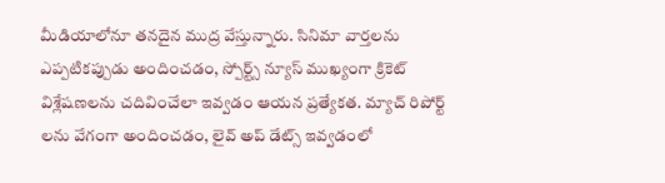మీడియాలోనూ తనదైన ముద్ర వేస్తున్నారు. సినిమా వార్తలను ఎప్పటికప్పుడు అందించడం, స్పోర్ట్స్ న్యూస్ ముఖ్యంగా క్రికెట్ విశ్లేషణలను చదివించేలా ఇవ్వడం ఆయన ప్రత్యేకత. మ్యాచ్ రిపోర్ట్ లను వేగంగా అందించడం, లైవ్ అప్ డేట్స్ ఇవ్వడంలో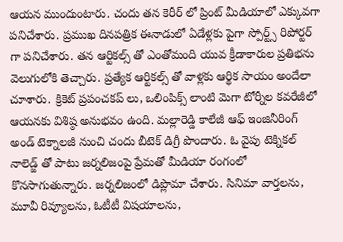ఆయన ముందుంటారు. చందు తన కెరీర్ లో ప్రింట్ మీడియాలో ఎక్కువగా పనిచేశారు. ప్రముఖ దినపత్రిక ఈనాడులో ఏడేళ్లకు పైగా స్పోర్ట్స్ రిపోర్టర్ గా పనిచేశారు. తన ఆర్టికల్స్ తో ఎంతోమంది యువ క్రీడాకారుల ప్రతిభను వెలుగులోకి తెచ్చారు. ప్రత్యేక ఆర్టికల్స్ తో వాళ్లకు ఆర్థిక సాయం అందేలా చూశారు. క్రికెట్ ప్రపంచకప్ లు, ఒలింపిక్స్ లాంటి మెగా టోర్నీల కవరేజీలో ఆయనకు విశిష్ఠ అనుభవం ఉంది. మల్లారెడ్డి కాలేజీ ఆఫ్ ఇంజినీరింగ్ అండ్ టెక్నాలజీ నుంచి చందు బీటెక్ డిగ్రీ పొందారు. ఓ వైపు టెక్నికల్ నాలెడ్జ్ తో పాటు జర్నలిజంపై ప్రేమతో మీడియా రంగంలో కొనసాగుతున్నారు. జర్నలిజంలో డిప్లొమా చేశారు. సినిమా వార్తలను, మూవీ రివ్యూలను, ఓటీటీ విషయాలను,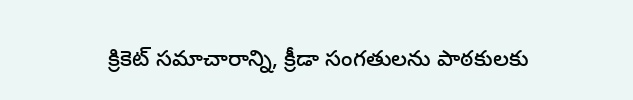క్రికెట్ సమాచారాన్ని, క్రీడా సంగతులను పాఠకులకు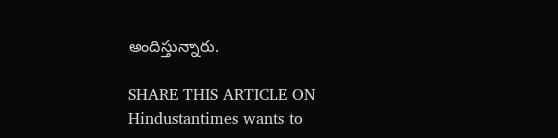అందిస్తున్నారు.

SHARE THIS ARTICLE ON
Hindustantimes wants to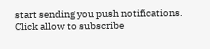start sending you push notifications. Click allow to subscribe